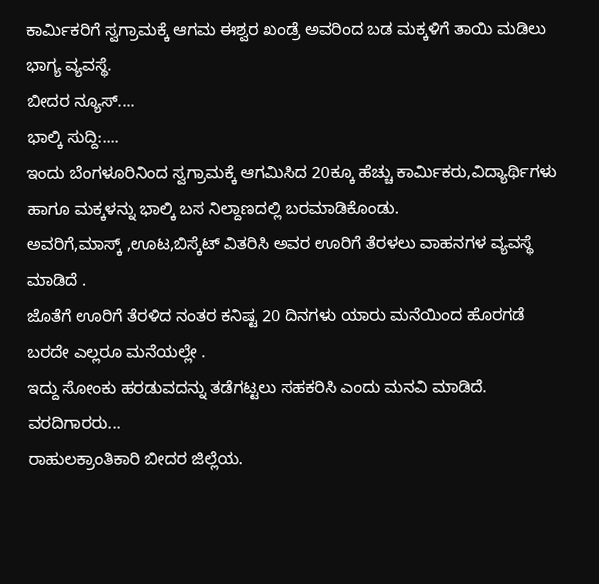ಕಾರ್ಮಿಕರಿಗೆ ಸ್ವಗ್ರಾಮಕ್ಕೆ ಆಗಮ ಈಶ್ವರ ಖಂಡ್ರೆ ಅವರಿಂದ ಬಡ ಮಕ್ಕಳಿಗೆ ತಾಯಿ ಮಡಿಲು ಭಾಗ್ಯ ವ್ಯವಸ್ಥೆ.
ಬೀದರ ನ್ಯೂಸ್....
ಭಾಲ್ಕಿ ಸುದ್ದಿ:....
ಇಂದು ಬೆಂಗಳೂರಿನಿಂದ ಸ್ವಗ್ರಾಮಕ್ಕೆ ಆಗಮಿಸಿದ 20ಕ್ಕೂ ಹೆಚ್ಚು ಕಾರ್ಮಿಕರು,ವಿದ್ಯಾರ್ಥಿಗಳು ಹಾಗೂ ಮಕ್ಕಳನ್ನು ಭಾಲ್ಕಿ ಬಸ ನಿಲ್ದಾಣದಲ್ಲಿ ಬರಮಾಡಿಕೊಂಡು.
ಅವರಿಗೆ,ಮಾಸ್ಕ್ ,ಊಟ,ಬಿಸ್ಕೆಟ್ ವಿತರಿಸಿ ಅವರ ಊರಿಗೆ ತೆರಳಲು ವಾಹನಗಳ ವ್ಯವಸ್ಥೆ ಮಾಡಿದೆ .
ಜೊತೆಗೆ ಊರಿಗೆ ತೆರಳಿದ ನಂತರ ಕನಿಷ್ಟ 20 ದಿನಗಳು ಯಾರು ಮನೆಯಿಂದ ಹೊರಗಡೆ ಬರದೇ ಎಲ್ಲರೂ ಮನೆಯಲ್ಲೇ .
ಇದ್ದು ಸೋಂಕು ಹರಡುವದನ್ನು ತಡೆಗಟ್ಟಲು ಸಹಕರಿಸಿ ಎಂದು ಮನವಿ ಮಾಡಿದೆ.
ವರದಿಗಾರರು...
ರಾಹುಲಕ್ರಾಂತಿಕಾರಿ ಬೀದರ ಜಿಲ್ಲೆಯ.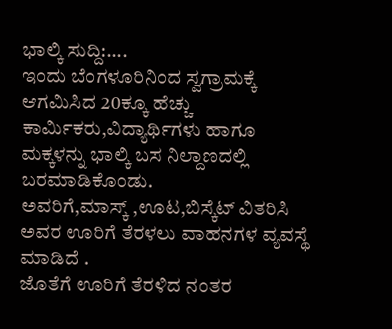ಭಾಲ್ಕಿ ಸುದ್ದಿ:....
ಇಂದು ಬೆಂಗಳೂರಿನಿಂದ ಸ್ವಗ್ರಾಮಕ್ಕೆ ಆಗಮಿಸಿದ 20ಕ್ಕೂ ಹೆಚ್ಚು ಕಾರ್ಮಿಕರು,ವಿದ್ಯಾರ್ಥಿಗಳು ಹಾಗೂ ಮಕ್ಕಳನ್ನು ಭಾಲ್ಕಿ ಬಸ ನಿಲ್ದಾಣದಲ್ಲಿ ಬರಮಾಡಿಕೊಂಡು.
ಅವರಿಗೆ,ಮಾಸ್ಕ್ ,ಊಟ,ಬಿಸ್ಕೆಟ್ ವಿತರಿಸಿ ಅವರ ಊರಿಗೆ ತೆರಳಲು ವಾಹನಗಳ ವ್ಯವಸ್ಥೆ ಮಾಡಿದೆ .
ಜೊತೆಗೆ ಊರಿಗೆ ತೆರಳಿದ ನಂತರ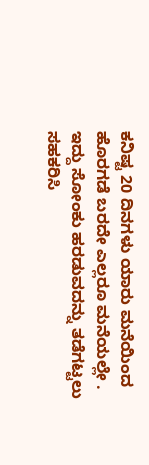ಕನಿಷ್ಟ 20 ದಿನಗಳು ಯಾರು ಮನೆಯಿಂದ ಹೊರಗಡೆ ಬರದೇ ಎಲ್ಲರೂ ಮನೆಯಲ್ಲೇ .
ಇದ್ದು ಸೋಂಕು ಹರಡುವದನ್ನು ತಡೆಗಟ್ಟಲು ಸಹಕರಿಸಿ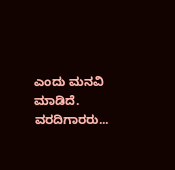ಎಂದು ಮನವಿ ಮಾಡಿದೆ.
ವರದಿಗಾರರು...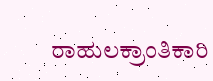ರಾಹುಲಕ್ರಾಂತಿಕಾರಿ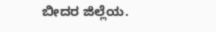ಬೀದರ ಜಿಲ್ಲೆಯ.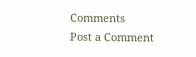Comments
Post a Comment